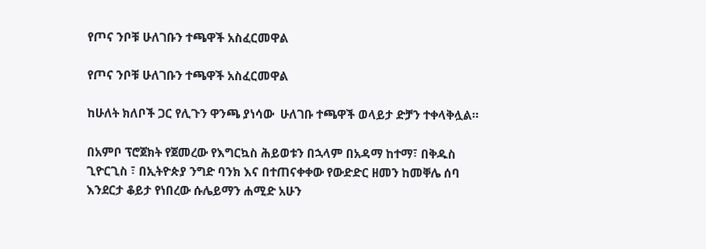የጦና ንቦቹ ሁለገቡን ተጫዋች አስፈርመዋል

የጦና ንቦቹ ሁለገቡን ተጫዋች አስፈርመዋል

ከሁለት ክለቦች ጋር የሊጉን ዋንጫ ያነሳው  ሁለገቡ ተጫዋች ወላይታ ድቻን ተቀላቅሏል።

በአምቦ ፕሮጀክት የጀመረው የእግርኳስ ሕይወቱን በኋላም በአዳማ ከተማ፣ በቅዱስ ጊዮርጊስ ፣ በኢትዮጵያ ንግድ ባንክ እና በተጠናቀቀው የውድድር ዘመን ከመቐሌ ሰባ እንደርታ ቆይታ የነበረው ሱሌይማን ሐሚድ አሁን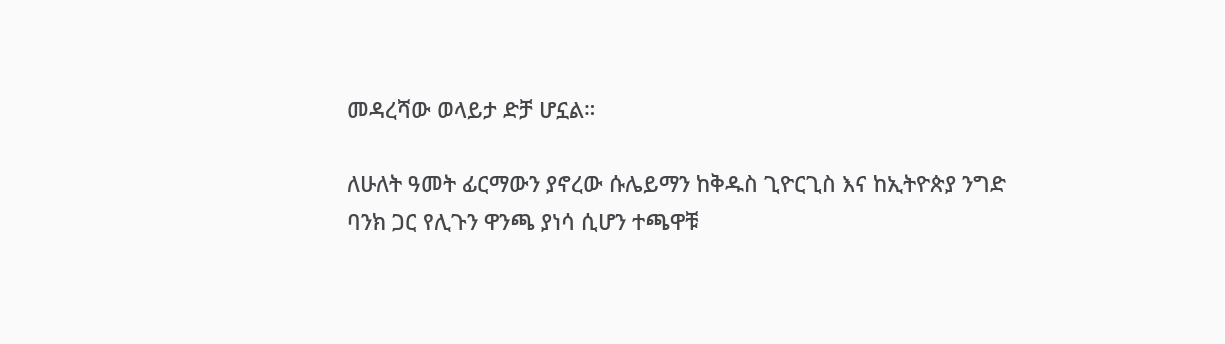መዳረሻው ወላይታ ድቻ ሆኗል።

ለሁለት ዓመት ፊርማውን ያኖረው ሱሌይማን ከቅዱስ ጊዮርጊስ እና ከኢትዮጵያ ንግድ ባንክ ጋር የሊጉን ዋንጫ ያነሳ ሲሆን ተጫዋቹ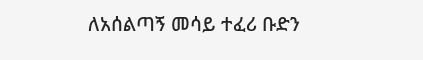ለአሰልጣኝ መሳይ ተፈሪ ቡድን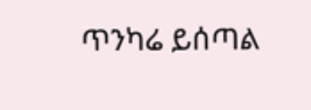ጥንካሬ ይሰጣል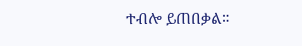ተብሎ ይጠበቃል።